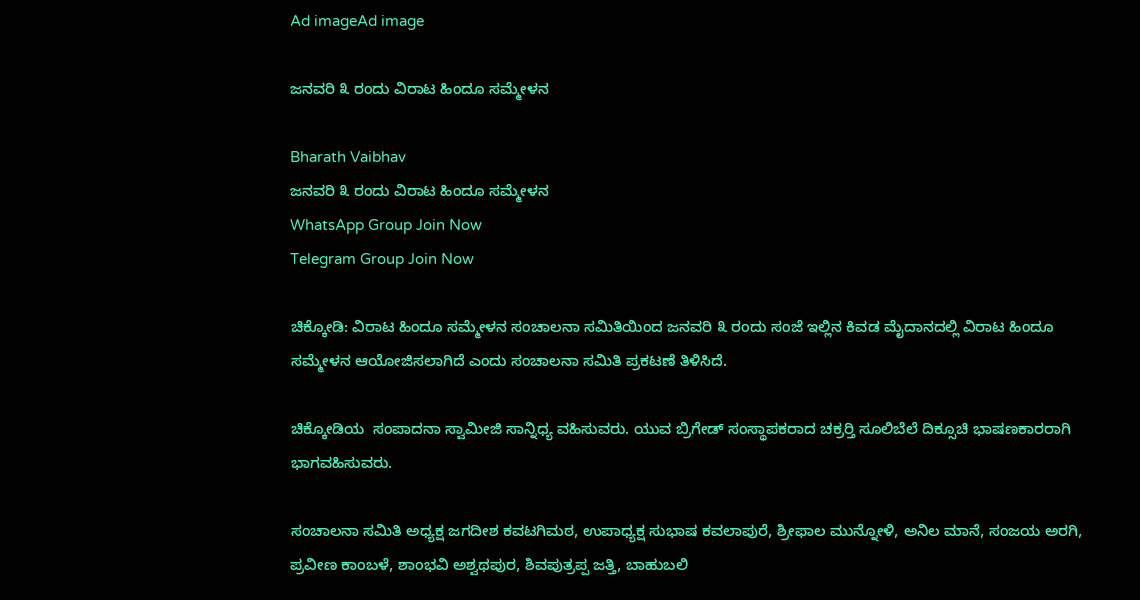Ad imageAd image

ಜನವರಿ ೩ ರಂದು ವಿರಾಟ ಹಿಂದೂ ಸಮ್ಮೇಳನ

Bharath Vaibhav
ಜನವರಿ ೩ ರಂದು ವಿರಾಟ ಹಿಂದೂ ಸಮ್ಮೇಳನ
WhatsApp Group Join Now
Telegram Group Join Now

ಚಿಕ್ಕೋಡಿ: ವಿರಾಟ ಹಿಂದೂ ಸಮ್ಮೇಳನ ಸಂಚಾಲನಾ ಸಮಿತಿಯಿಂದ ಜನವರಿ ೩ ರಂದು ಸಂಜೆ ಇಲ್ಲಿನ ಕಿವಡ ಮೈದಾನದಲ್ಲಿ ವಿರಾಟ ಹಿಂದೂ ಸಮ್ಮೇಳನ ಆಯೋಜಿಸಲಾಗಿದೆ ಎಂದು ಸಂಚಾಲನಾ ಸಮಿತಿ ಪ್ರಕಟಣೆ ತಿಳಿಸಿದೆ.

ಚಿಕ್ಕೋಡಿಯ  ಸಂಪಾದನಾ ಸ್ವಾಮೀಜಿ ಸಾನ್ನಿಧ್ಯ ವಹಿಸುವರು. ಯುವ ಬ್ರಿಗೇಡ್ ಸಂಸ್ಥಾಪಕರಾದ ಚಕ್ರರ‍್ತಿ ಸೂಲಿಬೆಲೆ ದಿಕ್ಸೂಚಿ ಭಾಷಣಕಾರರಾಗಿ ಭಾಗವಹಿಸುವರು.

ಸಂಚಾಲನಾ ಸಮಿತಿ ಅಧ್ಯಕ್ಷ ಜಗದೀಶ ಕವಟಗಿಮಠ, ಉಪಾಧ್ಯಕ್ಷ ಸುಭಾಷ ಕವಲಾಪುರೆ, ಶ್ರೀಫಾಲ ಮುನ್ನೋಳಿ, ಅನಿಲ ಮಾನೆ, ಸಂಜಯ ಅರಗಿ, ಪ್ರವೀಣ ಕಾಂಬಳೆ, ಶಾಂಭವಿ ಅಶ್ವಥಪುರ, ಶಿವಪುತ್ರಪ್ಪ ಜತ್ತಿ, ಬಾಹುಬಲಿ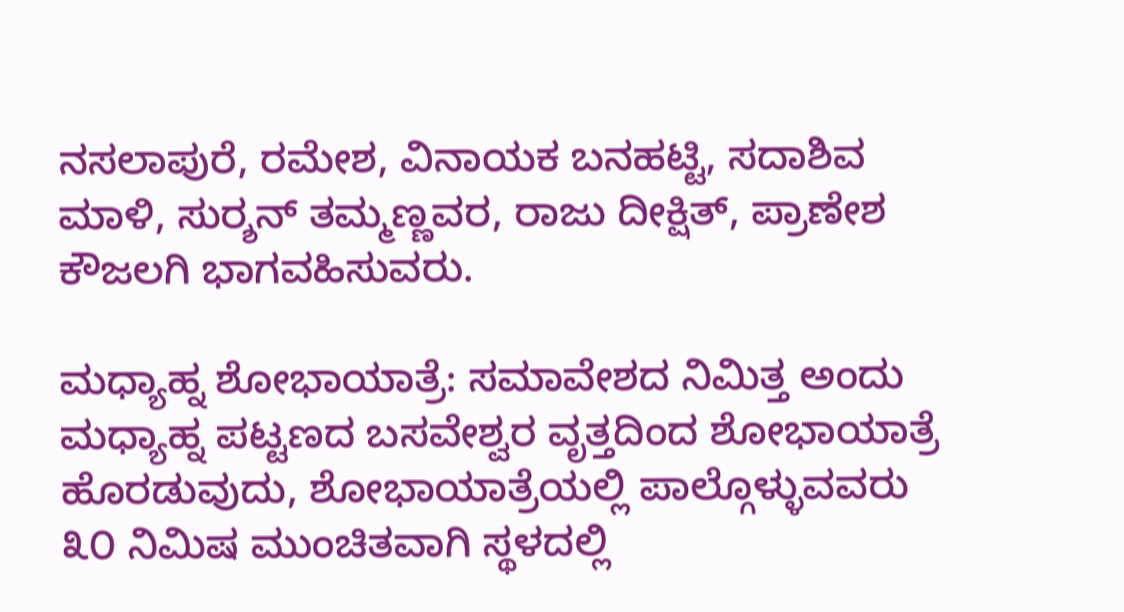ನಸಲಾಪುರೆ, ರಮೇಶ, ವಿನಾಯಕ ಬನಹಟ್ಟಿ, ಸದಾಶಿವ ಮಾಳಿ, ಸುರ‍್ಶನ್ ತಮ್ಮಣ್ಣವರ, ರಾಜು ದೀಕ್ಷಿತ್, ಪ್ರಾಣೇಶ ಕೌಜಲಗಿ ಭಾಗವಹಿಸುವರು.

ಮಧ್ಯಾಹ್ನ ಶೋಭಾಯಾತ್ರೆ: ಸಮಾವೇಶದ ನಿಮಿತ್ತ ಅಂದು ಮಧ್ಯಾಹ್ನ ಪಟ್ಟಣದ ಬಸವೇಶ್ವರ ವೃತ್ತದಿಂದ ಶೋಭಾಯಾತ್ರೆ ಹೊರಡುವುದು, ಶೋಭಾಯಾತ್ರೆಯಲ್ಲಿ ಪಾಲ್ಗೊಳ್ಳುವವರು ೩೦ ನಿಮಿಷ ಮುಂಚಿತವಾಗಿ ಸ್ಥಳದಲ್ಲಿ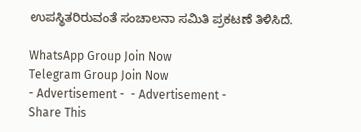ಉಪಸ್ಥಿತರಿರುವಂತೆ ಸಂಚಾಲನಾ ಸಮಿತಿ ಪ್ರಕಟಣೆ ತಿಳಿಸಿದೆ.

WhatsApp Group Join Now
Telegram Group Join Now
- Advertisement -  - Advertisement -
Share This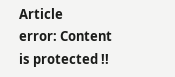Article
error: Content is protected !!